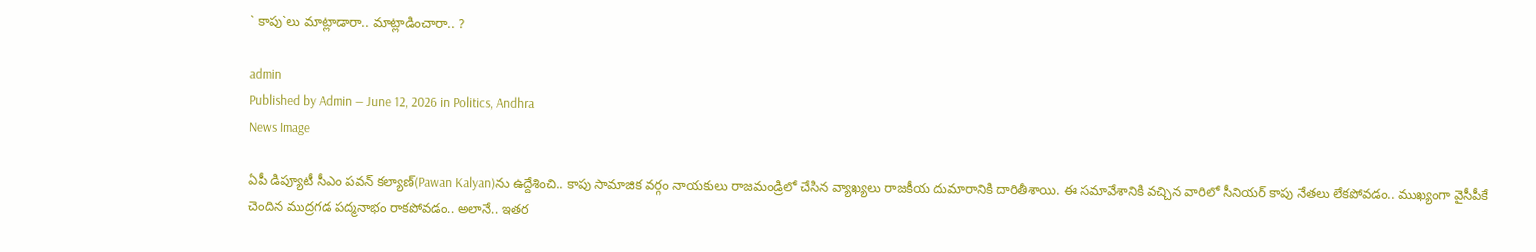` కాపు`లు మాట్లాడారా.. మాట్లాడించారా.. ?

admin
Published by Admin — June 12, 2026 in Politics, Andhra
News Image

ఏపీ డిప్యూటీ సీఎం ప‌వ‌న్ క‌ల్యాణ్‌(Pawan Kalyan)ను ఉద్దేశించి.. కాపు సామాజిక వ‌ర్గం నాయ‌కులు రాజ‌మండ్రిలో చేసిన వ్యాఖ్య‌లు రాజ‌కీయ దుమారానికి దారితీశాయి. ఈ స‌మావేశానికి వ‌చ్చిన వారిలో సీనియ‌ర్ కాపు నేత‌లు లేక‌పోవ‌డం.. ముఖ్యంగా వైసీపీకే చెందిన ముద్ర‌గ‌డ ప‌ద్మ‌నాభం రాక‌పోవ‌డం.. అలానే.. ఇత‌ర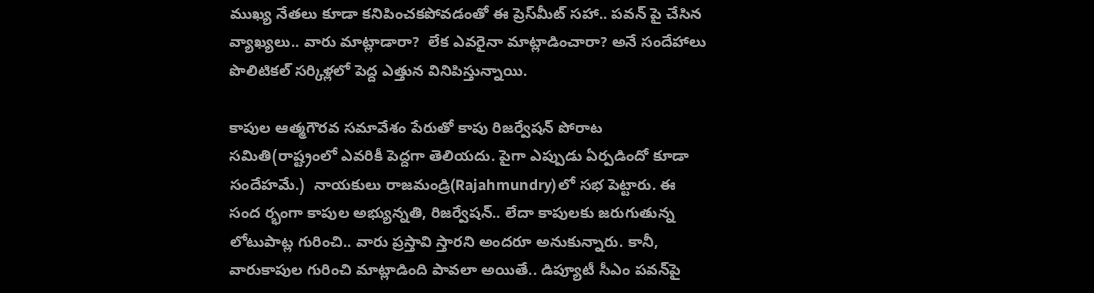ముఖ్య‌ నేత‌లు కూడా క‌నిపించ‌క‌పోవడంతో ఈ ప్రెస్‌మీట్ స‌హా.. ప‌వ‌న్ పై చేసిన వ్యాఖ్య‌లు.. వారు మాట్లాడారా?  లేక ఎవ‌రైనా మాట్లాడించారా? అనే సందేహాలు పొలిటిక‌ల్ స‌ర్కిళ్ల‌లో పెద్ద ఎత్తున వినిపిస్తున్నాయి.

కాపుల ఆత్మగౌర‌వ స‌మావేశం పేరుతో కాపు రిజ‌ర్వేష‌న్ పోరాట స‌మితి(రాష్ట్రంలో ఎవ‌రికీ పెద్ద‌గా తెలియదు. పైగా ఎప్పుడు ఏర్ప‌డిందో కూడా సందేహ‌మే.)  నాయ‌కులు రాజ‌మండ్రి(Rajahmundry)లో స‌భ పెట్టారు. ఈ సంద ర్భంగా కాపుల అభ్యున్న‌తి, రిజ‌ర్వేష‌న్‌.. లేదా కాపుల‌కు జ‌రుగుతున్న లోటుపాట్ల గురించి.. వారు ప్ర‌స్తావి స్తార‌ని అంద‌రూ అనుకున్నారు. కానీ, వారుకాపుల గురించి మాట్లాడింది పావ‌లా అయితే.. డిప్యూటీ సీఎం ప‌వ‌న్‌పై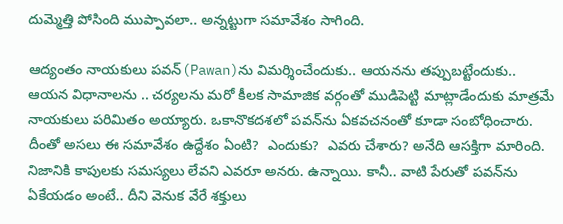దుమ్మెత్తి పోసింది ముప్పావ‌లా.. అన్న‌ట్టుగా స‌మావేశం సాగింది.

ఆద్యంతం నాయ‌కులు ప‌వ‌న్‌(Pawan)ను విమ‌ర్శించేందుకు.. ఆయ‌న‌ను త‌ప్పుబ‌ట్టేందుకు.. ఆయ‌న విధానాల‌ను .. చ‌ర్య‌ల‌ను మ‌రో కీల‌క సామాజిక వ‌ర్గంతో ముడిపెట్టి మాట్లాడేందుకు మాత్ర‌మే నాయ‌కులు ప‌రిమితం అయ్యారు. ఒకానొక‌ద‌శ‌లో ప‌వ‌న్‌ను ఏక‌వ‌చ‌నంతో కూడా సంబోధించారు. దీంతో అస‌లు ఈ స‌మావేశం ఉద్దేశం ఏంటి?  ఎందుకు?  ఎవ‌రు చేశారు? అనేది ఆస‌క్తిగా మారింది. నిజానికి కాపుల‌కు స‌మ‌స్య‌లు లేవ‌ని ఎవ‌రూ అనరు. ఉన్నాయి. కానీ.. వాటి పేరుతో ప‌వ‌న్‌ను ఏకేయ‌డం అంటే.. దీని వెనుక వేరే శ‌క్తులు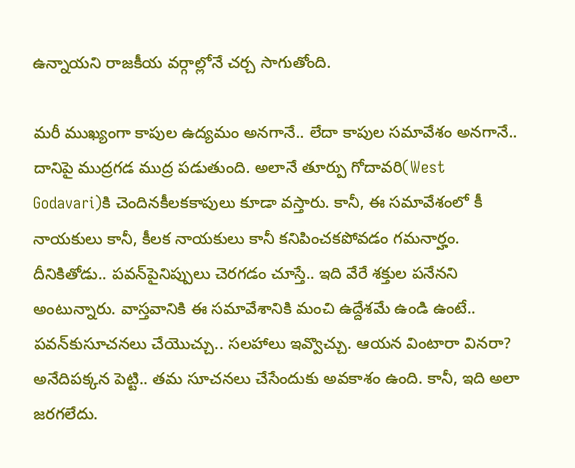ఉన్నాయ‌ని రాజ‌కీయ వ‌ర్గాల్లోనే చ‌ర్చ సాగుతోంది.

మ‌రీ ముఖ్యంగా కాపుల ఉద్య‌మం అన‌గానే.. లేదా కాపుల స‌మావేశం అన‌గానే.. దానిపై ముద్ర‌గ‌డ ముద్ర ప‌డుతుంది. అలానే తూర్పు గోదావ‌రి(West Godavari)కి చెందిన‌కీల‌క‌కాపులు కూడా వ‌స్తారు. కానీ, ఈ స‌మావేశంలో కీ నాయ‌కులు కానీ, కీల‌క నాయ‌కులు కానీ క‌నిపించ‌క‌పోవ‌డం గ‌మ‌నార్హం. దీనికితోడు.. ప‌వ‌న్‌పైనిప్పులు చెర‌గ‌డం చూస్తే.. ఇది వేరే శ‌క్తుల ప‌నేన‌ని అంటున్నారు. వాస్త‌వానికి ఈ స‌మావేశానికి మంచి ఉద్దేశ‌మే ఉండి ఉంటే.. ప‌వ‌న్‌కుసూచ‌న‌లు చేయొచ్చు.. స‌ల‌హాలు ఇవ్వొచ్చు. ఆయ‌న వింటారా విన‌రా? అనేదిప‌క్క‌న పెట్టి.. త‌మ సూచ‌న‌లు చేసేందుకు అవ‌కాశం ఉంది. కానీ, ఇది అలా జ‌ర‌గ‌లేదు.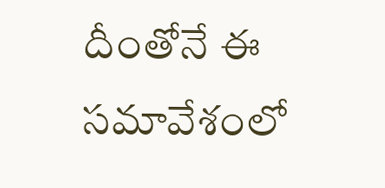దీంతోనే ఈ స‌మావేశంలో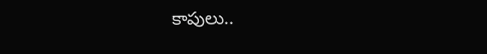కాపులు..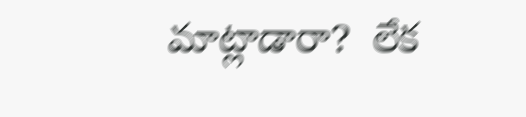మాట్లాడారా?  లేక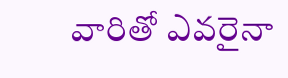వారితో ఎవ‌రైనా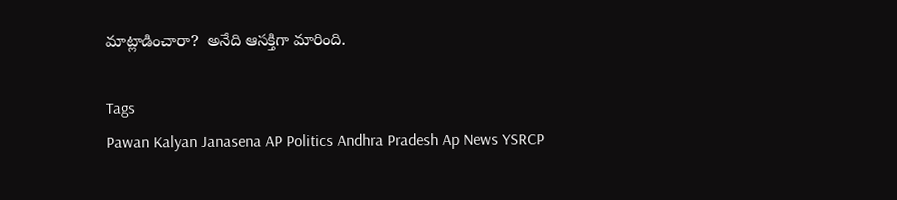మాట్లాడించారా?  అనేది ఆస‌క్తిగా మారింది.

Tags
Pawan Kalyan Janasena AP Politics Andhra Pradesh Ap News YSRCP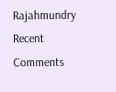Rajahmundry
Recent Comments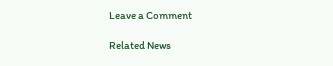Leave a Comment

Related News